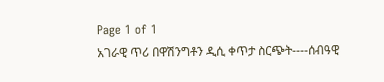Page 1 of 1
አገራዊ ጥሪ በዋሽንግቶን ዲሲ ቀጥታ ስርጭት----ሰብዓዊ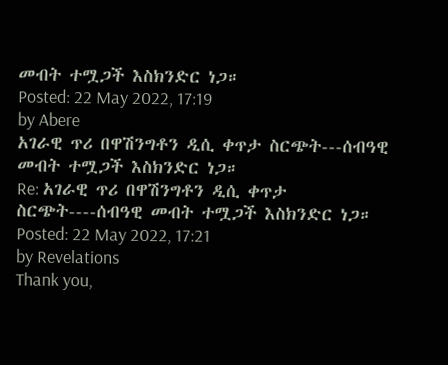መብት ተሟጋች እስክንድር ነጋ።
Posted: 22 May 2022, 17:19
by Abere
አገራዊ ጥሪ በዋሽንግቶን ዲሲ ቀጥታ ስርጭት---ሰብዓዊ መብት ተሟጋች እስክንድር ነጋ።
Re: አገራዊ ጥሪ በዋሽንግቶን ዲሲ ቀጥታ ስርጭት----ሰብዓዊ መብት ተሟጋች እስክንድር ነጋ።
Posted: 22 May 2022, 17:21
by Revelations
Thank you,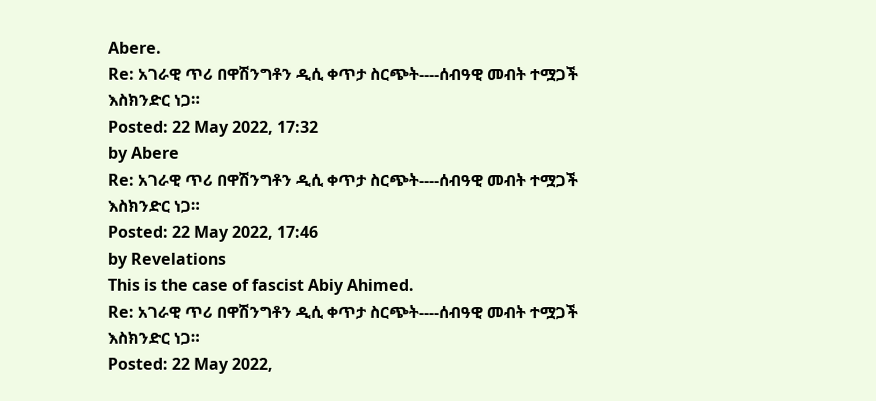Abere.
Re: አገራዊ ጥሪ በዋሽንግቶን ዲሲ ቀጥታ ስርጭት----ሰብዓዊ መብት ተሟጋች እስክንድር ነጋ።
Posted: 22 May 2022, 17:32
by Abere
Re: አገራዊ ጥሪ በዋሽንግቶን ዲሲ ቀጥታ ስርጭት----ሰብዓዊ መብት ተሟጋች እስክንድር ነጋ።
Posted: 22 May 2022, 17:46
by Revelations
This is the case of fascist Abiy Ahimed.
Re: አገራዊ ጥሪ በዋሽንግቶን ዲሲ ቀጥታ ስርጭት----ሰብዓዊ መብት ተሟጋች እስክንድር ነጋ።
Posted: 22 May 2022,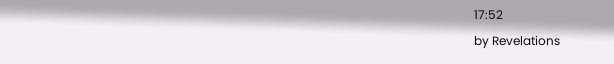17:52
by Revelations